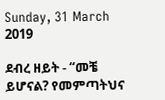Sunday, 31 March 2019

ደብረ ዘይት - “መቼ ይሆናል? የመምጣትህና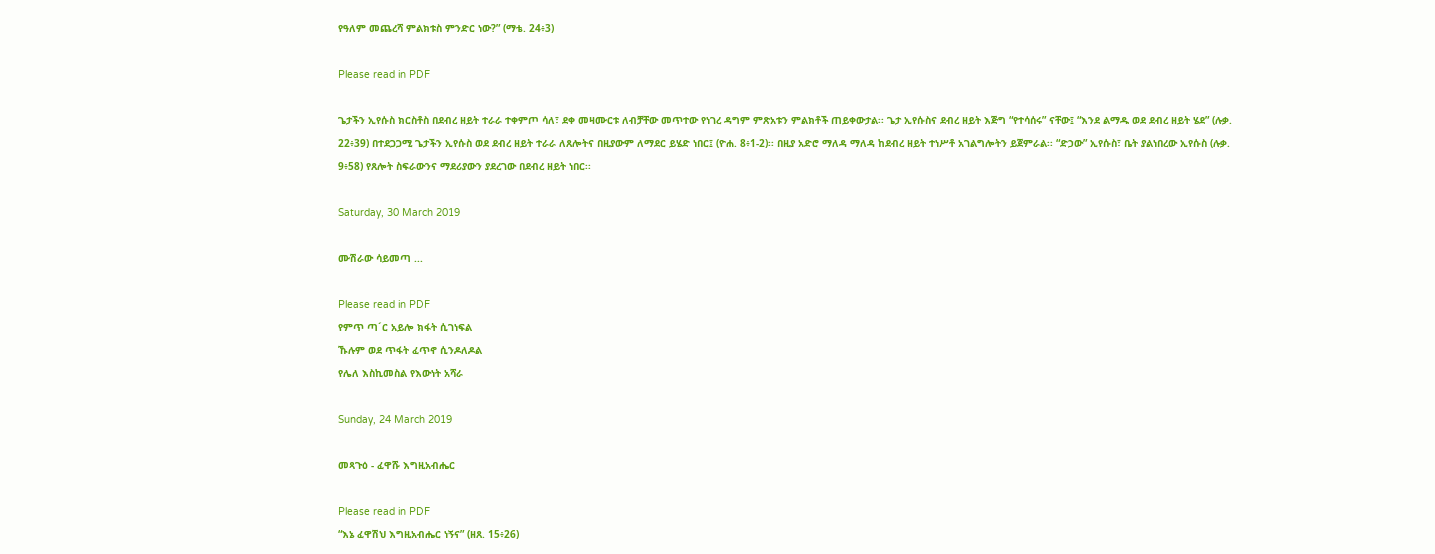የዓለም መጨረሻ ምልክቱስ ምንድር ነው?” (ማቴ. 24፥3)

Please read in PDF

ጌታችን ኢየሱስ ክርስቶስ በደብረ ዘይት ተራራ ተቀምጦ ሳለ፣ ደቀ መዛሙርቱ ለብቻቸው መጥተው የነገረ ዳግም ምጽአቱን ምልክቶች ጠይቀውታል፡፡ ጌታ ኢየሱስና ደብረ ዘይት እጅግ “የተሳሰሩ” ናቸው፤ “እንደ ልማዱ ወደ ደብረ ዘይት ሄደ” (ሉቃ. 22፥39) በተደጋጋሚ ጌታችን ኢየሱስ ወደ ደብረ ዘይት ተራራ ለጸሎትና በዚያውም ለማደር ይሄድ ነበር፤ (ዮሐ. 8፥1-2)፡፡ በዚያ አድሮ ማለዳ ማለዳ ከደብረ ዘይት ተነሥቶ አገልግሎትን ይጀምራል፡፡ “ድኃው” ኢየሱስ፣ ቤት ያልነበረው ኢየሱስ (ሉቃ. 9፥58) የጸሎት ስፍራውንና ማደሪያውን ያደረገው በደብረ ዘይት ነበር፡፡

Saturday, 30 March 2019

ሙሽራው ሳይመጣ ...

Please read in PDF
የምጥ ጣ´ር አይሎ ክፋት ሲገነፍል
ኹሉም ወደ ጥፋት ፈጥኖ ሲንዶለዶል
የሌለ እስኪመስል የእውነት አሻራ

Sunday, 24 March 2019

መጻጉዕ - ፈዋሹ እግዚአብሔር

Please read in PDF
“እኔ ፈዋሽህ እግዚአብሔር ነኝና” (ዘጸ. 15፥26)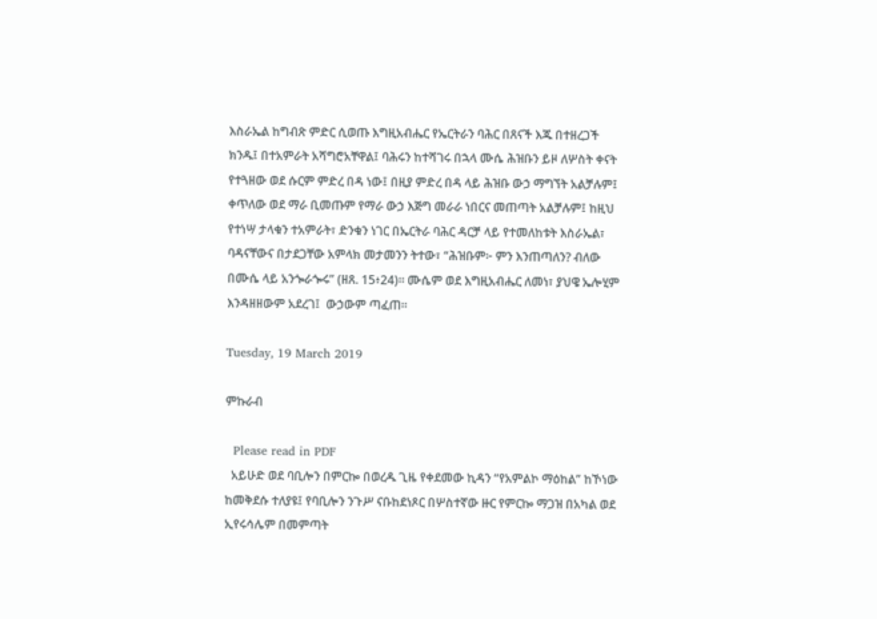እስራኤል ከግብጽ ምድር ሲወጡ እግዚአብሔር የኤርትራን ባሕር በጸናች እጁ በተዘረጋች ክንዱ፤ በተአምራት አሻግሮአቸዋል፤ ባሕሩን ከተሻገሩ በኋላ ሙሴ ሕዝቡን ይዞ ለሦስት ቀናት የተጓዘው ወደ ሱርም ምድረ በዳ ነው፤ በዚያ ምድረ በዳ ላይ ሕዝቡ ውኃ ማግኘት አልቻሉም፤ ቀጥለው ወደ ማራ ቢመጡም የማራ ውኃ እጅግ መራራ ነበርና መጠጣት አልቻሉም፤ ከዚህ የተነሣ ታላቁን ተአምራት፣ ድንቁን ነገር በኤርትራ ባሕር ዳርቻ ላይ የተመለከቱት እስራኤል፣ ባዳናቸውና በታደጋቸው አምላክ መታመንን ትተው፣ “ሕዝቡም፦ ምን እንጠጣለን? ብለው በሙሴ ላይ አንጐራጐሩ” (ዘጸ. 15፥24)። ሙሴም ወደ እግዚአብሔር ለመነ፣ ያህዌ ኤሎሂም እንዳዘዘውም አደረገ፤  ውኃውም ጣፈጠ።

Tuesday, 19 March 2019

ምኩራብ

  Please read in PDF
  አይሁድ ወደ ባቢሎን በምርኰ በወረዱ ጊዜ የቀደመው ኪዳን “የአምልኮ ማዕከል” ከኾነው ከመቅደሱ ተለያዩ፤ የባቢሎን ንጉሥ ናቡከደነጾር በሦስተኛው ዙር የምርኰ ማጋዝ በአካል ወደ ኢየሩሳሌም በመምጣት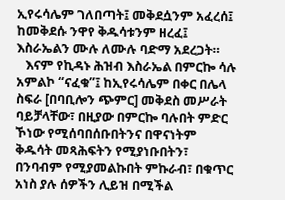ኢየሩሳሌም ገለበጣት፤ መቅደሷንም አፈረሰ፤ ከመቅደሱ ንዋየ ቅዱሳቱንም ዘረፈ፤ እስራኤልን ሙሉ ለሙሉ ባድማ አደረጋት።
   እናም የኪዳኑ ሕዝብ እስራኤል በምርኰ ሳሉ አምልኮ “ናፈቁ”፤ ከኢየሩሳሌም በቀር በሌላ ስፍራ [በባቢሎን ጭምር] መቅደስ መሥራት ባይቻላቸው፣ በዚያው በምርኰ ባሉበት ምድር ኾነው የሚሰባበሰቡበትንና በዋናነትም ቅዱሳት መጻሕፍትን የሚያነቡበትን፣ በንባብም የሚያመልኩበት ምኩራብ፣ በቁጥር አነስ ያሉ ሰዎችን ሊይዝ በሚችል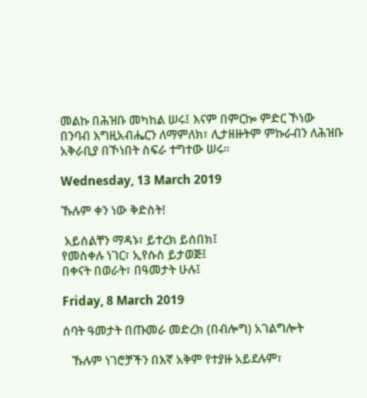መልኩ በሕዝቡ መካከል ሠሩ፤ እናም በምርኰ ምድር ኾነው በንባብ እግዚአብሔርን ለማምለክ፣ ሊታዘዙትም ምኩራብን ለሕዝቡ አቅራቢያ በኾነበት ስፍራ ተግተው ሠሩ።

Wednesday, 13 March 2019

ኹሉም ቀን ነው ቅድስት!

 አይሰልቸን ማዳኑ፣ ይተረክ ይሰበክ፤
የመስቀሉ ነገር፣ ኢየሱስ ይታወጅ፤
በቀናት በወራት፣ በዓመታት ሁሉ፤

Friday, 8 March 2019

ሰባት ዓመታት በጡመራ መድረክ (በብሎግ) አገልግሎት

   ኹሉም ነገሮቻችን በእኛ አቅም የተያዙ አይደሉም፣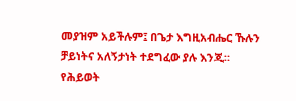መያዝም አይችሉም፤ በጌታ እግዚአብሔር ኹሉን ቻይነትና አለኝታነት ተደግፈው ያሉ እንጂ። የሕይወት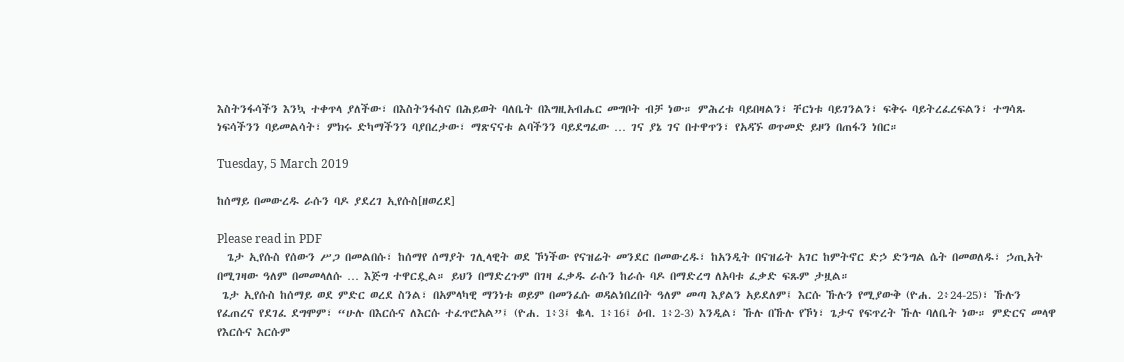እስትንፋሳችን እንኳ ተቀጥላ ያለችው፣ በእስትንፋስና በሕይወት ባለቤት በእግዚአብሔር መግቦት ብቻ ነው። ምሕረቱ ባይበዛልን፣ ቸርነቱ ባይገንልን፣ ፍቅሩ ባይትረፈረፍልን፣ ተግሳጹ ነፍሳችንን ባይመልሳት፣ ምክሩ ድካማችንን ባያበረታው፣ ማጽናናቱ ልባችንን ባይደግፈው … ገና ያኔ ገና በተዋጥን፣ የአዳኙ ወጥመድ ይዞን በጠፋን ነበር።

Tuesday, 5 March 2019

ከሰማይ በመውረዱ ራሱን ባዶ ያደረገ ኢየሱስ[ዘወረደ]

Please read in PDF
  ጌታ ኢየሱስ የሰውን ሥጋ በመልበሱ፣ ከሰማየ ሰማያት ገሊላዊት ወደ ኾነችው የናዝሬት መንደር በመውረዱ፣ ከአንዲት በናዝሬት አገር ከምትኖር ድኃ ድንግል ሴት በመወለዱ፣ ኃጢአት በሚገዛው ዓለም በመመላለሱ … እጅግ ተዋርዷል። ይህን በማድረጉም በገዛ ፈቃዱ ራሱን ከራሱ ባዶ በማድረግ ለአባቱ ፈቃድ ፍጹም ታዟል።
 ጌታ ኢየሱስ ከሰማይ ወደ ምድር ወረደ ስንል፣ በአምላካዊ ማንነቱ ወይም በመንፈሱ ወዳልነበረበት ዓለም መጣ እያልን አይደለም፤ እርሱ ኹሉን የሚያውቅ (ዮሐ. 2፥24-25)፣ ኹሉን የፈጠረና የደገፈ ደግሞም፣ “ሁሉ በእርሱና ለእርሱ ተፈጥሮአል”፤ (ዮሐ. 1፥3፤ ቈላ. 1፥16፤ ዕብ. 1፥2-3) እንዲል፣ ኹሉ በኹሉ የኾነ፣ ጌታና የፍጥረት ኹሉ ባለቤት ነው። ምድርና መላዋ የእርሱና እርሱም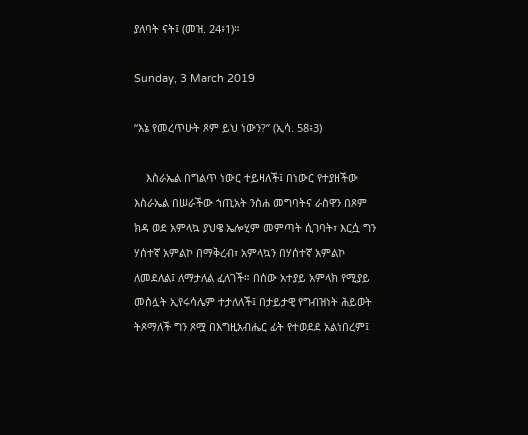ያለባት ናት፤ (መዝ. 24፥1)።

Sunday, 3 March 2019

“እኔ የመረጥሁት ጾም ይህ ነውን?” (ኢሳ. 58፥3)

    እስራኤል በግልጥ ነውር ተይዛለች፤ በነውር የተያዘችው እስራኤል በሠራችው ኀጢአት ንስሐ መግባትና ራስዋን በጾም ክዳ ወደ አምላኳ ያህዌ ኤሎሂም መምጣት ሲገባት፣ እርሷ ግን ሃሰተኛ አምልኮ በማቅረብ፣ አምላኳን በሃሰተኛ አምልኮ ለመደለል፤ ለማታለል ፈለገች። በሰው አተያይ አምላክ የሚያይ መስሏት ኢየሩሳሌም ተታለለች፤ በታይታዊ የግብዝነት ሕይወት ትጾማለች ግን ጾሟ በእግዚአብሔር ፊት የተወደደ አልነበረም፤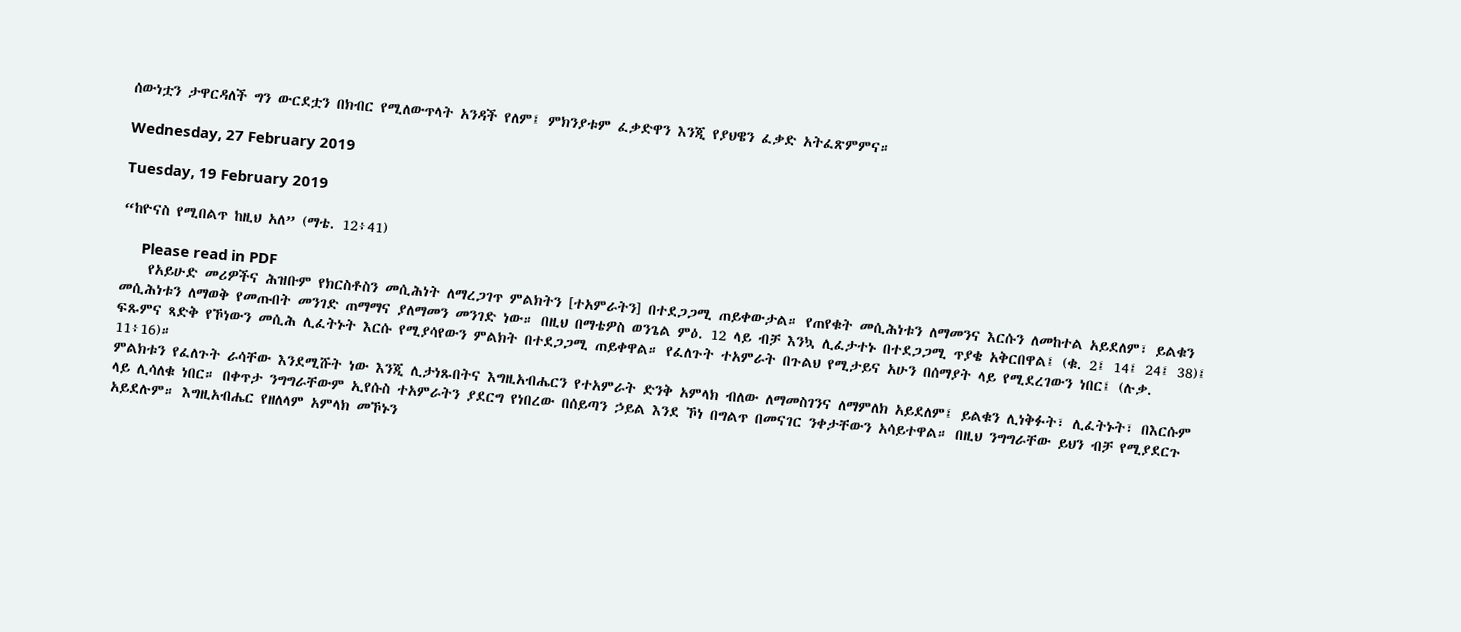ሰውነቷን ታዋርዳለች ግን ውርደቷን በክብር የሚለውጥላት አንዳች የለም፤ ምክንያቱም ፈቃድዋን እንጂ የያህዌን ፈቃድ አትፈጽምምና።

Wednesday, 27 February 2019

Tuesday, 19 February 2019

“ከዮናስ የሚበልጥ ከዚህ አለ” (ማቴ. 12፥41)

     Please read in PDF
    የአይሁድ መሪዎችና ሕዝቡም የክርስቶስን መሲሕነት ለማረጋገጥ ምልክትን [ተአምራትን] በተደጋጋሚ ጠይቀውታል። የጠየቁት መሲሕነቱን ለማመንና እርሱን ለመከተል አይደለም፣ ይልቁን መሲሕነቱን ለማወቅ የመጡበት መንገድ ጠማማና ያለማመን መንገድ ነው። በዚህ በማቴዎስ ወንጌል ምዕ. 12 ላይ ብቻ እንኳ ሊፈታተኑ በተደጋጋሚ ጥያቄ አቅርበዋል፤ (ቁ. 2፤ 14፤ 24፤ 38)፤ ፍጹምና ጻድቅ የኾነውን መሲሕ ሊፈትኑት እርሱ የሚያሳየውን ምልክት በተደጋጋሚ ጠይቀዋል። የፈለጉት ተአምራት በጉልህ የሚታይና አሁን በሰማያት ላይ የሚደረገውን ነበር፤ (ሉቃ. 11፥16)።
ምልክቱን የፈለጉት ራሳቸው እንደሚሹት ነው እንጂ ሊታነጹበትና እግዚአብሔርን የተአምራት ድንቅ አምላክ ብለው ለማመስገንና ለማምለክ አይደለም፤ ይልቁን ሊነቅፉት፣ ሊፈትኑት፣ በእርሱም ላይ ሊሳለቁ ነበር። በቀጥታ ንግግራቸውም ኢየሱስ ተአምራትን ያደርግ የነበረው በሰይጣን ኃይል እንደ ኾነ በግልጥ በመናገር ንቀታቸውን አሳይተዋል። በዚህ ንግግራቸው ይህን ብቻ የሚያደርጉ አይደሉም። እግዚአብሔር የዘለላም አምላክ መኾኑን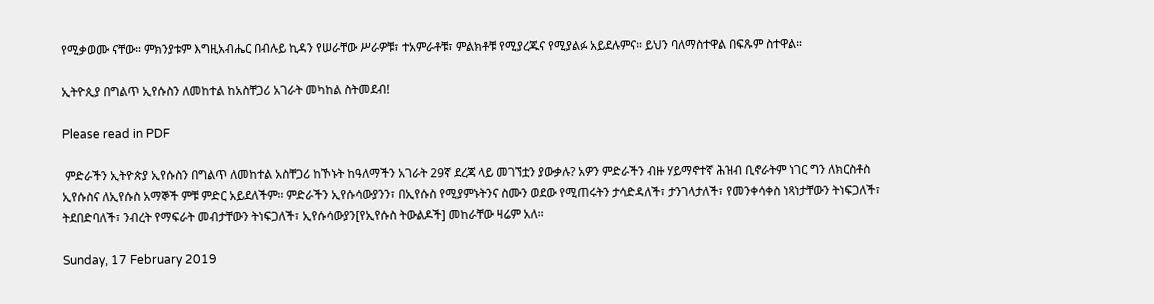የሚቃወሙ ናቸው። ምክንያቱም እግዚአብሔር በብሉይ ኪዳን የሠራቸው ሥራዎቹ፣ ተአምራቶቹ፣ ምልክቶቹ የሚያረጁና የሚያልፉ አይደሉምና። ይህን ባለማስተዋል በፍጹም ስተዋል።

ኢትዮጲያ በግልጥ ኢየሱስን ለመከተል ከአስቸጋሪ አገራት መካከል ስትመደብ!

Please read in PDF

 ምድራችን ኢትዮጵያ ኢየሱስን በግልጥ ለመከተል አስቸጋሪ ከኾኑት ከዓለማችን አገራት 29ኛ ደረጃ ላይ መገኘቷን ያውቃሉ? አዎን ምድራችን ብዙ ሃይማኖተኛ ሕዝብ ቢኖራትም ነገር ግን ለክርስቶስ ኢየሱስና ለኢየሱስ አማኞች ምቹ ምድር አይደለችም፡፡ ምድራችን ኢየሱሳውያንን፣ በኢየሱስ የሚያምኑትንና ስሙን ወደው የሚጠሩትን ታሳድዳለች፣ ታንገላታለች፣ የመንቀሳቀስ ነጻነታቸውን ትነፍጋለች፣ ትደበድባለች፣ ንብረት የማፍራት መብታቸውን ትነፍጋለች፣ ኢየሱሳውያን[የኢየሱስ ትውልዶች] መከራቸው ዛሬም አለ፡፡

Sunday, 17 February 2019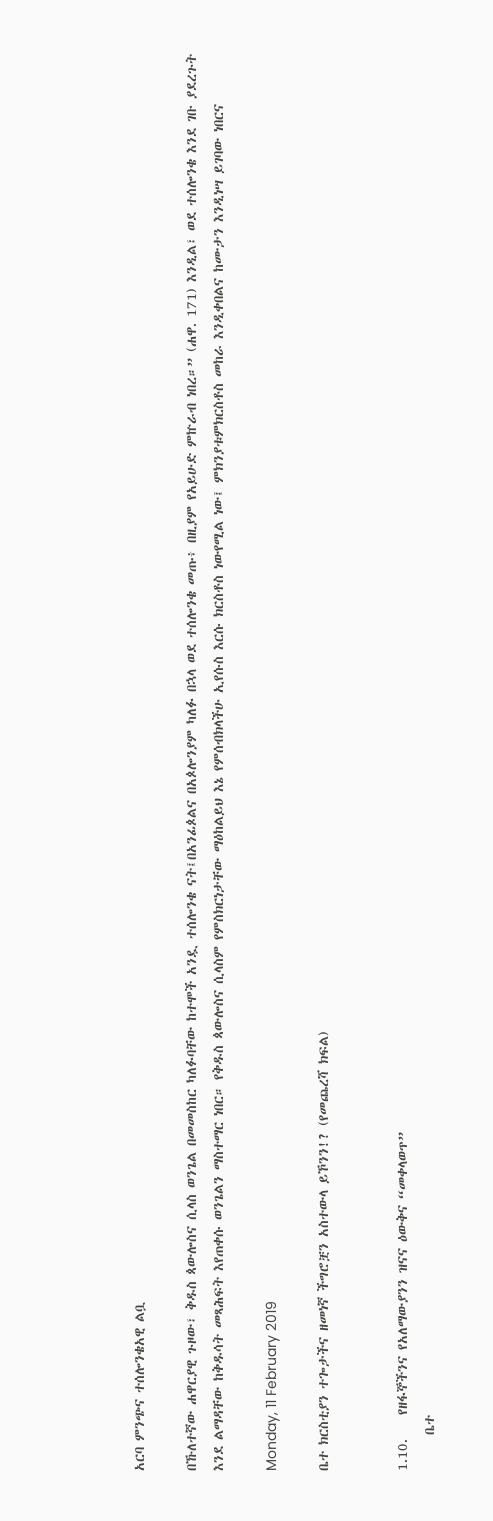አርባ ምንጭና ተሰሎንቄአዊ ልቧ

በኹለተኛው ሐዋርያዊ ጉዞው፣ ቅዱስ ጳውሎስና ሲላስ ወንጌል በመመስከር ካለፉባቸው ከተሞች አንዷ ተሰሎንቄ ናት፤በአንፊጶልና በአጶሎንያም ካለፉ በኋላ ወደ ተሰሎንቄ መጡ፥ በዚያም የአይሁድ ምኵራብ ነበረ።” (ሐዋ. 171) እንዲል፣ ወደ ተሰሎንቄ እንደ ገቡ ያደረጉት እንደ ልማዳቸው ከቅዱሳት መጻሕፍት እየጠቀሱ ወንጌልን ማስተማር ነበር። የቅዱስ ጳውሎስና ሲላስም የምስክርነታቸው ማዕከልይህ እኔ የምሰብክላችሁ ኢየሱስ እርሱ ክርስቶስ ነውየሚል ነው፤ ምክንያቱምክርስቶስ መከራ እንዲቀበልና ከሙታን እንዲነሣ ይገባው ነበርና

Monday, 11 February 2019

ቤተ ክርስቲያን ተጐታችና ዘመነኛ ችግሮቿን አስተውላ ይኾንን!? (የመጨረሻ ክፍል)


1.10.    የዘፋኞችንና የአለማውያንን ዝናና ዕውቅና “መቀላወጥ”
      ቤተ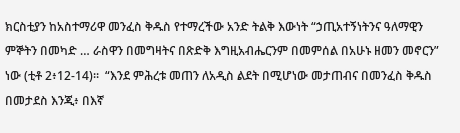ክርስቲያን ከአስተማሪዋ መንፈስ ቅዱስ የተማረችው አንድ ትልቅ እውነት “ኃጢአተኝነትንና ዓለማዊን ምኞትን በመካድ … ራስዋን በመግዛትና በጽድቅ እግዚአብሔርንም በመምሰል በአሁኑ ዘመን መኖርን” ነው (ቲቶ 2፥12-14)።  “እንደ ምሕረቱ መጠን ለአዲስ ልደት በሚሆነው መታጠብና በመንፈስ ቅዱስ በመታደስ እንጂ፥ በእኛ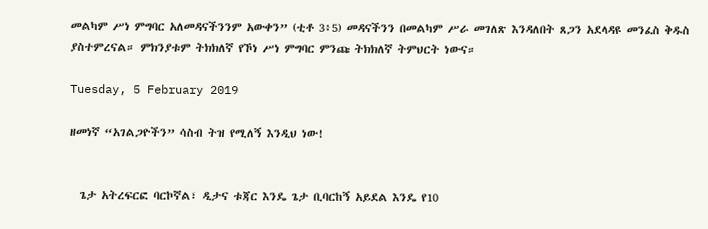መልካም ሥነ ምግባር አለመዳናችንንም አውቀን” (ቲቶ 3፥5) መዳናችንን በመልካም ሥራ መገለጽ እንዳለበት ጸጋን አደላዳዩ መንፈስ ቅዱስ ያስተምረናል። ምክንያቱም ትክክለኛ የኾነ ሥነ ምግባር ምንጩ ትክክለኛ ትምህርት ነውና።

Tuesday, 5 February 2019

ዘመነኛ “አገልጋዮችን” ሳስብ ትዝ የሚለኝ እንዲህ ነው!


  ጌታ አትረፍርፎ ባርኮኛል፣ ዲታና ቱጃር እንዴ ጌታ ቢባርከኝ አይደል እንዴ የ10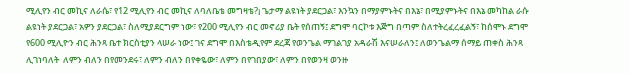ሚሊየን ብር መኪና ለራሴ፣ የ12 ሚሊየን ብር መኪና ለባለቤቴ መግዛቴ?¡ ጌታማ ልዩነት ያደርጋል፣ እንኳን በማያምኑትና በእኔ፣ በሚያምኑትና በእኔ መካከል ራሱ ልዩነት ያደርጋል፣ አዎን ያደርጋል፣ ስለሚያደርግም ነው፣ የ200 ሚሊየን ብር መኖሪያ ቤት የሰጠኝ፤ ደግሞ ባርኮቱ እጅግ በጣም ስለተትረፈረፈልኝ፣ ከሰሞኑ ደግሞ የ600 ሚሊዮን ብር ሕንጻ ቤተ ክርስቲያን ላሠራ ነው፤ ገና ደግሞ በእስቴዲየም ደረጃ የወንጌል ማገልገያ አዳራሽ እናሠራለን፤ ለወንጌልማ ሰማይ ጠቀስ ሕንጻ ሊገነባለት  ለምን ብለን በየመንደሩ፣ ለምን ብለን በየቀዬው፣ ለምን በየገበያው፣ ለምን በየወንዛ ወንዙ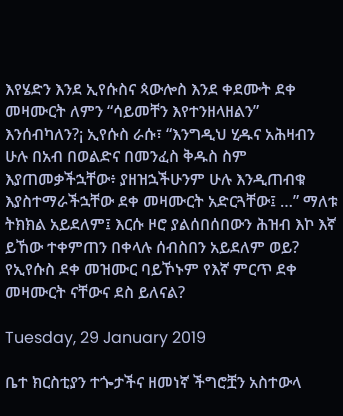እየሄድን እንደ ኢየሱስና ጳውሎስ እንደ ቀደሙት ደቀ መዛሙርት ለምን “ሳይመቸን እየተንዘላዘልን” እንሰብካለን?¡ ኢየሱስ ራሱ፣ “እንግዲህ ሂዱና አሕዛብን ሁሉ በአብ በወልድና በመንፈስ ቅዱስ ስም እያጠመቃችኋቸው፥ ያዘዝኋችሁንም ሁሉ እንዲጠብቁ እያስተማራችኋቸው ደቀ መዛሙርት አድርጓቸው፤ …” ማለቱ ትክክል አይደለም፤ እርሱ ዞሮ ያልሰበሰበውን ሕዝብ እኮ እኛ ይኸው ተቀምጠን በቀላሉ ሰብስበን አይደለም ወይ? የኢየሱስ ደቀ መዝሙር ባይኾኑም የእኛ ምርጥ ደቀ መዛሙርት ናቸውና ደስ ይለናል?

Tuesday, 29 January 2019

ቤተ ክርስቲያን ተጐታችና ዘመነኛ ችግሮቿን አስተውላ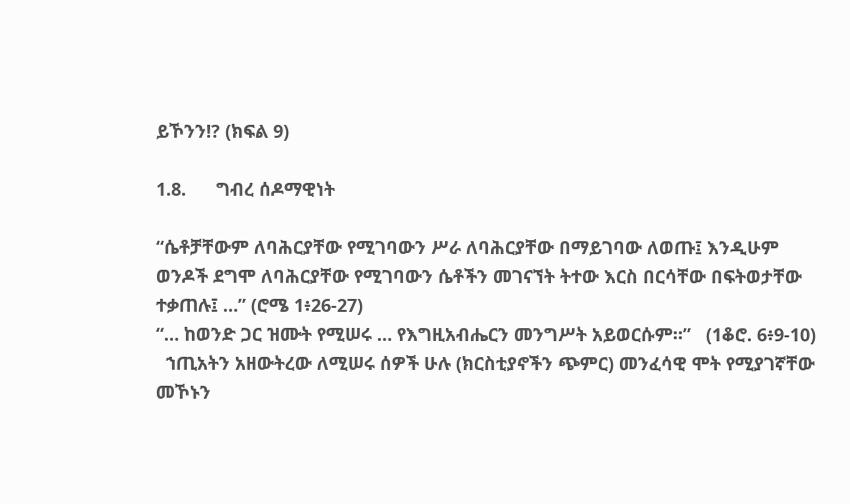ይኾንን!? (ክፍል 9)

1.8.      ግብረ ሰዶማዊነት

“ሴቶቻቸውም ለባሕርያቸው የሚገባውን ሥራ ለባሕርያቸው በማይገባው ለወጡ፤ እንዲሁም ወንዶች ደግሞ ለባሕርያቸው የሚገባውን ሴቶችን መገናኘት ትተው እርስ በርሳቸው በፍትወታቸው ተቃጠሉ፤ …” (ሮሜ 1፥26-27)
“… ከወንድ ጋር ዝሙት የሚሠሩ … የእግዚአብሔርን መንግሥት አይወርሱም።”   (1ቆሮ. 6፥9-10)
  ኀጢአትን አዘውትረው ለሚሠሩ ሰዎች ሁሉ (ክርስቲያኖችን ጭምር) መንፈሳዊ ሞት የሚያገኛቸው መኾኑን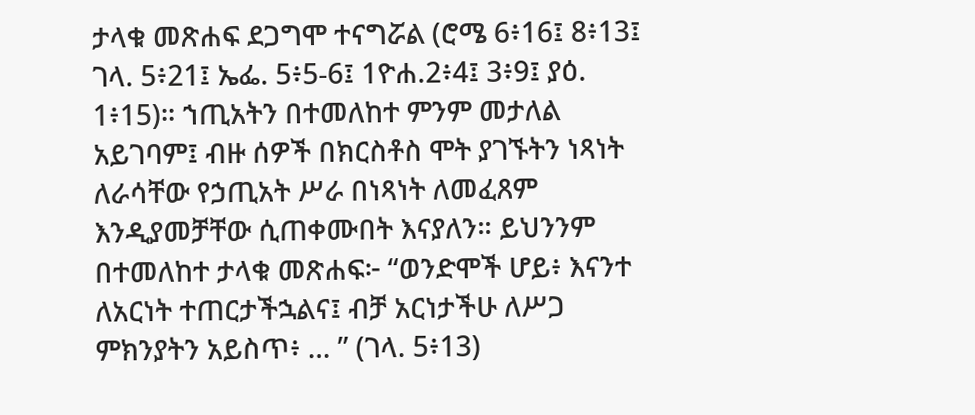ታላቁ መጽሐፍ ደጋግሞ ተናግሯል (ሮሜ 6፥16፤ 8፥13፤ ገላ. 5፥21፤ ኤፌ. 5፥5-6፤ 1ዮሐ.2፥4፤ 3፥9፤ ያዕ. 1፥15)። ኀጢአትን በተመለከተ ምንም መታለል አይገባም፤ ብዙ ሰዎች በክርስቶስ ሞት ያገኙትን ነጻነት ለራሳቸው የኃጢአት ሥራ በነጻነት ለመፈጸም እንዲያመቻቸው ሲጠቀሙበት እናያለን። ይህንንም በተመለከተ ታላቁ መጽሐፍ፦ “ወንድሞች ሆይ፥ እናንተ ለአርነት ተጠርታችኋልና፤ ብቻ አርነታችሁ ለሥጋ ምክንያትን አይስጥ፥ … ” (ገላ. 5፥13)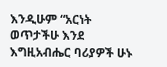እንዲሁም “አርነት ወጥታችሁ እንደ እግዚአብሔር ባሪያዎች ሁኑ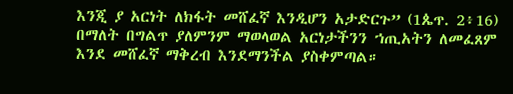እንጂ ያ አርነት ለክፋት መሸፈኛ እንዲሆን አታድርጉ” (1ጴጥ. 2፥16) በማለት በግልጥ ያለምንም ማወላወል አርነታችንን ኀጢአትን ለመፈጸም እንደ መሸፈኛ ማቅረብ እንደማንችል ያስቀምጣል።